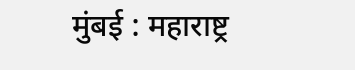मुंबई : महाराष्ट्र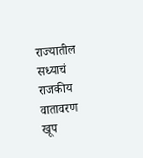राज्यातील सध्याचं राजकीय वातावरण खूप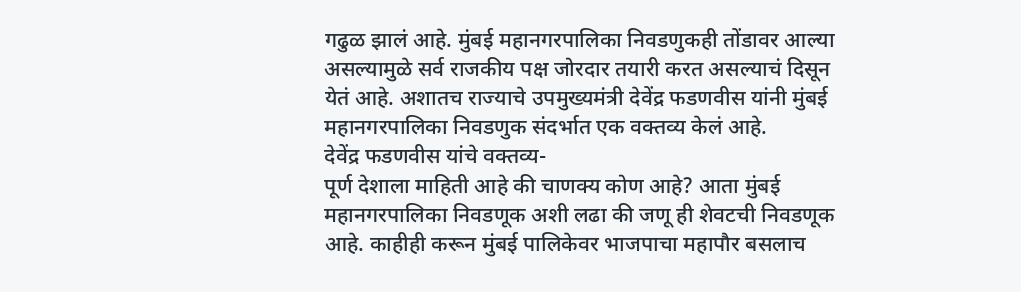गढुळ झालं आहे. मुंबई महानगरपालिका निवडणुकही तोंडावर आल्या असल्यामुळे सर्व राजकीय पक्ष जोरदार तयारी करत असल्याचं दिसून येतं आहे. अशातच राज्याचे उपमुख्यमंत्री देवेंद्र फडणवीस यांनी मुंबई महानगरपालिका निवडणुक संदर्भात एक वक्तव्य केलं आहे.
देवेंद्र फडणवीस यांचे वक्तव्य-
पूर्ण देशाला माहिती आहे की चाणक्य कोण आहे? आता मुंबई महानगरपालिका निवडणूक अशी लढा की जणू ही शेवटची निवडणूक आहे. काहीही करून मुंबई पालिकेवर भाजपाचा महापौर बसलाच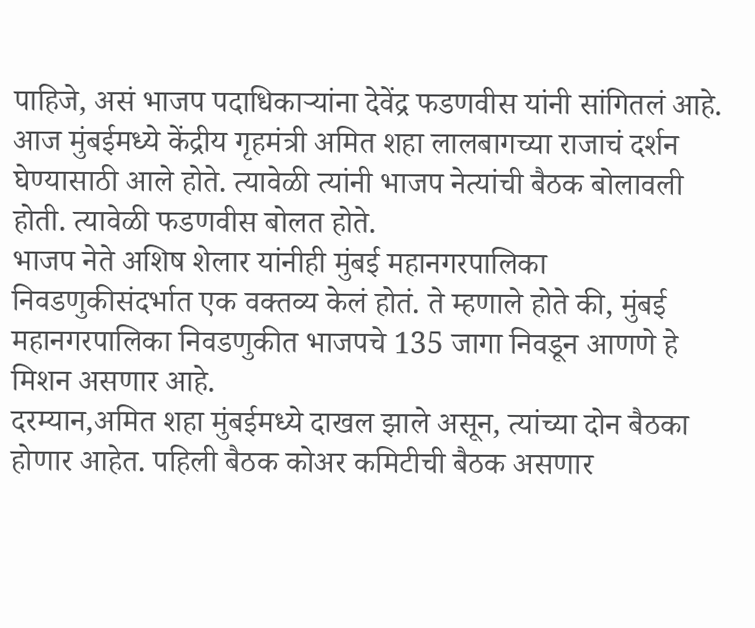पाहिजे, असं भाजप पदाधिकाऱ्यांना देवेंद्र फडणवीस यांनी सांगितलं आहे. आज मुंबईमध्ये केंद्रीय गृहमंत्री अमित शहा लालबागच्या राजाचं दर्शन घेण्यासाठी आले होते. त्यावेळी त्यांनी भाजप नेत्यांची बैठक बोलावली होती. त्यावेळी फडणवीस बोलत होते.
भाजप नेते अशिष शेलार यांनीही मुंबई महानगरपालिका निवडणुकीसंदर्भात एक वक्तव्य केलं होतं. ते म्हणाले होते की, मुंबई महानगरपालिका निवडणुकीत भाजपचे 135 जागा निवडून आणणे हे मिशन असणार आहे.
दरम्यान,अमित शहा मुंबईमध्ये दाखल झाले असून, त्यांच्या दोन बैठका होणार आहेत. पहिली बैठक कोअर कमिटीची बैठक असणार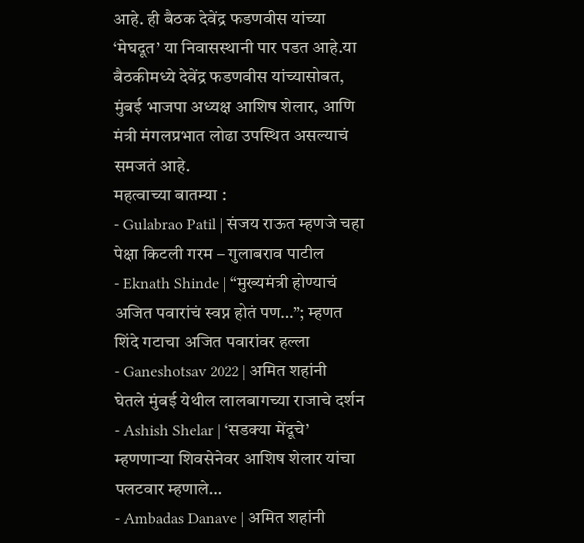आहे. ही बैठक देवेंद्र फडणवीस यांच्या ‘मेघदूत’ या निवासस्थानी पार पडत आहे.या बैठकीमध्ये देवेंद्र फडणवीस यांच्यासोबत, मुंबई भाजपा अध्यक्ष आशिष शेलार, आणि मंत्री मंगलप्रभात लोढा उपस्थित असल्याचं समजतं आहे.
महत्वाच्या बातम्या :
- Gulabrao Patil | संजय राऊत म्हणजे चहा पेक्षा किटली गरम – गुलाबराव पाटील
- Eknath Shinde | “मुख्यमंत्री होण्याचं अजित पवारांचं स्वप्न होतं पण…”; म्हणत शिंदे गटाचा अजित पवारांवर हल्ला
- Ganeshotsav 2022 | अमित शहांनी घेतले मुंबई येथील लालबागच्या राजाचे दर्शन
- Ashish Shelar | ‘सडक्या मेंदूचे’ म्हणणाऱ्या शिवसेनेवर आशिष शेलार यांचा पलटवार म्हणाले…
- Ambadas Danave | अमित शहांनी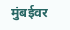मुंबईवर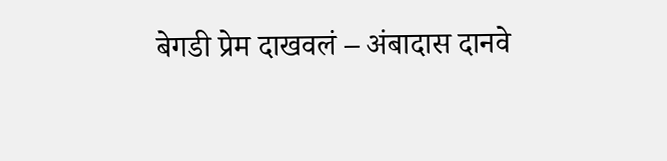बेगडी प्रेम दाखवलं – अंबादास दानवे